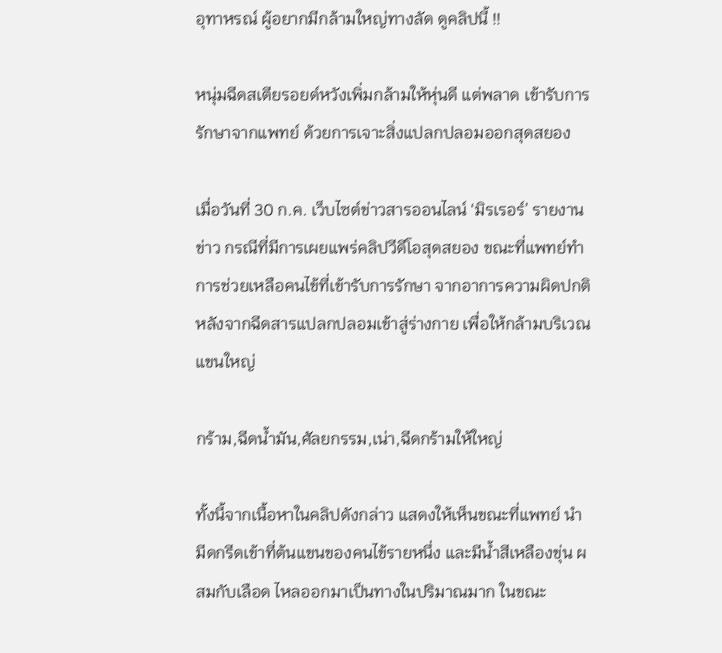อุทาหรณ์ ผู้อยากมีกล้ามใหญ่ทางลัด ดูคลิปนี้ !!

หนุ่มฉีดสเตียรอยด์หวังเพิ่มกล้ามให้หุ่นดี แต่พลาด เข้ารับการรักษาจากแพทย์ ด้วยการเจาะสิ่งแปลกปลอมออกสุดสยอง

เมื่อวันที่ 30 ก.ค. เว็บไซต์ข่าวสารออนไลน์ ‘มิรเรอร์’ รายงานข่าว กรณีที่มีการเผยแพร่คลิปวีดีโอสุดสยอง ขณะที่แพทย์ทำการช่วยเหลือคนไข้ที่เข้ารับการรักษา จากอาการความผิดปกติ หลังจากฉีดสารแปลกปลอมเข้าสู่ร่างกาย เพื่อให้กล้ามบริเวณแขนใหญ่

กร้าม,ฉีดน้ำมัน,ศัลยกรรม,เน่า,ฉีดกร้ามให้ใหญ่

ทั้งนี้จากเนื้อหาในคลิปดังกล่าว แสดงให้เห็นขณะที่แพทย์ นำมีดกรีดเข้าที่ต้นแขนของคนไข้รายหนึ่ง และมีน้ำสีเหลืองขุ่น ผสมกับเลือด ไหลออกมาเป็นทางในปริมาณมาก ในขณะ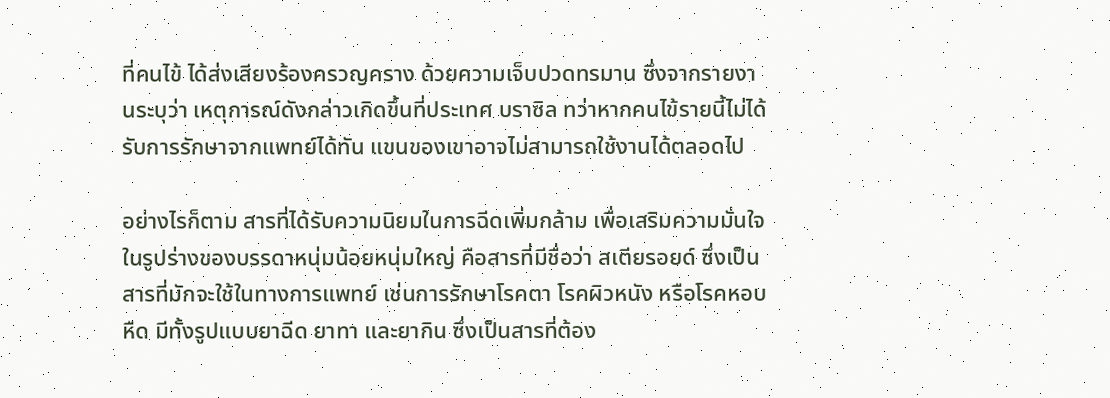ที่คนไข้ ได้ส่งเสียงร้องครวญคราง ด้วยความเจ็บปวดทรมาน ซึ่งจากรายงานระบุว่า เหตุการณ์ดังกล่าวเกิดขึ้นที่ประเทศ บราซิล ทว่าหากคนไข้รายนี้ไม่ได้รับการรักษาจากแพทย์ได้ทัน แขนของเขาอาจไม่สามารถใช้งานได้ตลอดไป

อย่างไรก็ตาม สารที่ได้รับความนิยมในการฉีดเพิ่มกล้าม เพื่อเสริมความมั่นใจในรูปร่างของบรรดาหนุ่มน้อยหนุ่มใหญ่ คือสารที่มีชื่อว่า สเตียรอยด์ ซึ่งเป็นสารที่มักจะใช้ในทางการแพทย์ เช่นการรักษาโรคตา โรคผิวหนัง หรือโรคหอบหืด มีทั้งรูปแบบยาฉีด ยาทา และยากิน ซึ่งเป็นสารที่ต้อง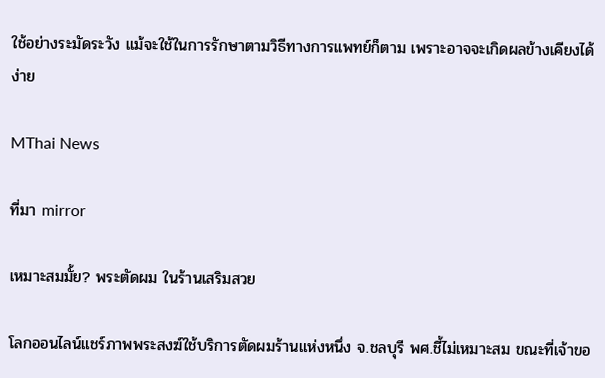ใช้อย่างระมัดระวัง แม้จะใช้ในการรักษาตามวิธีทางการแพทย์ก็ตาม เพราะอาจจะเกิดผลข้างเคียงได้ง่าย

MThai News

ที่มา mirror

เหมาะสมมั้ย? พระตัดผม ในร้านเสริมสวย

โลกออนไลน์แชร์ภาพพระสงฆ์ใช้บริการตัดผมร้านแห่งหนึ่ง จ.ชลบุรี พศ.ชี้ไม่เหมาะสม ขณะที่เจ้าขอ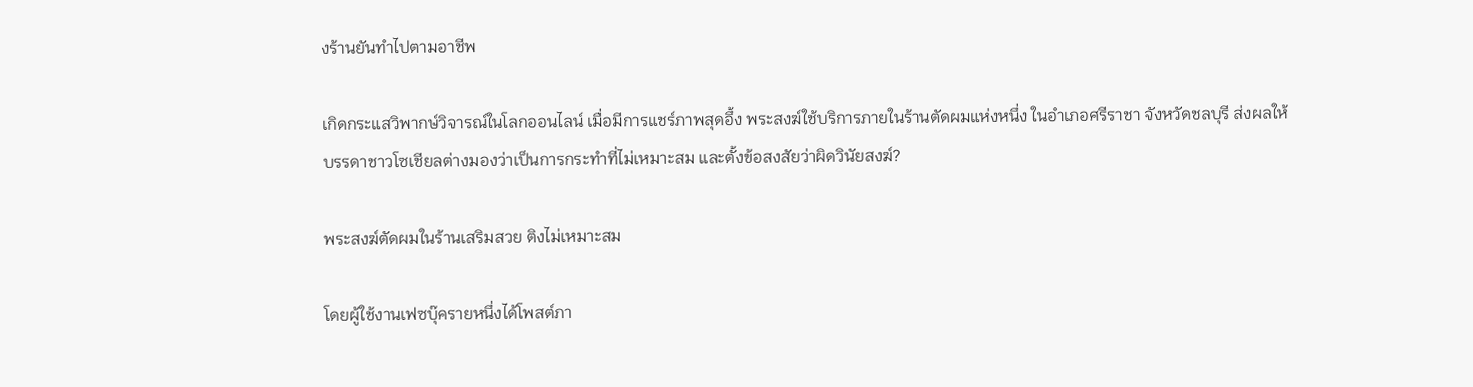งร้านยันทำไปตามอาชีพ

เกิดกระแสวิพากษ์วิจารณ์ในโลกออนไลน์ เมื่อมีการแชร์ภาพสุดอึ้ง พระสงฆ์ใช้บริการภายในร้านตัดผมแห่งหนึ่ง ในอำเภอศรีราชา จังหวัดชลบุรี ส่งผลให้บรรดาชาวโซเชียลต่างมองว่าเป็นการกระทำที่ไม่เหมาะสม และตั้งข้อสงสัยว่าผิดวินัยสงฆ์?

พระสงฆ์ตัดผมในร้านเสริมสวย ติงไม่เหมาะสม

โดยผู้ใช้งานเฟซบุ๊ครายหนึ่งได้โพสต์ภา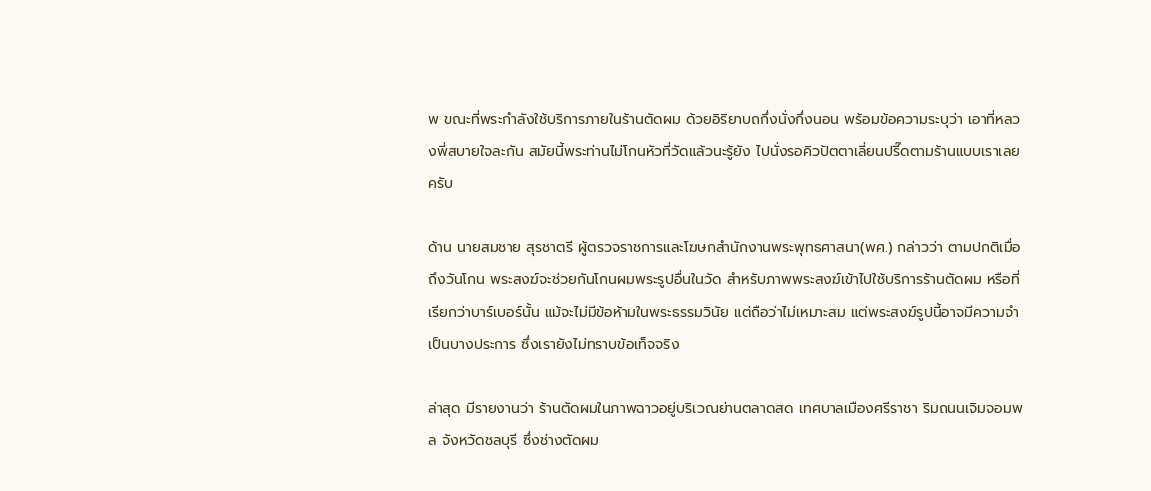พ ขณะที่พระกำลังใช้บริการภายในร้านตัดผม ด้วยอิริยาบถกึ่งนั่งกึ่งนอน พร้อมข้อความระบุว่า เอาที่หลวงพี่สบายใจละกัน สมัยนี้พระท่านไม่โกนหัวที่วัดแล้วนะรู้ยัง ไปนั่งรอคิวปัตตาเลี่ยนปรี๊ดตามร้านแบบเราเลยครับ

ด้าน นายสมชาย สุรชาตรี ผู้ตรวจราชการและโฆษกสำนักงานพระพุทธศาสนา(พศ.) กล่าวว่า ตามปกติเมื่อถึงวันโกน พระสงฆ์จะช่วยกันโกนผมพระรูปอื่นในวัด สำหรับภาพพระสงฆ์เข้าไปใช้บริการร้านตัดผม หรือที่เรียกว่าบาร์เบอร์นั้น แม้จะไม่มีข้อห้ามในพระธรรมวินัย แต่ถือว่าไม่เหมาะสม แต่พระสงฆ์รูปนี้อาจมีความจำเป็นบางประการ ซึ่งเรายังไม่ทราบข้อเท็จจริง

ล่าสุด มีรายงานว่า ร้านตัดผมในภาพฉาวอยู่บริเวณย่านตลาดสด เทศบาลเมืองศรีราชา ริมถนนเจิมจอมพล จังหวัดชลบุรี ซึ่งช่างตัดผม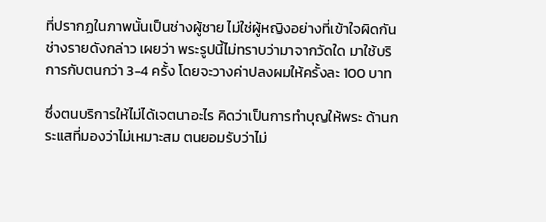ที่ปรากฏในภาพนั้นเป็นช่างผู้ชาย ไม่ใช่ผู้หญิงอย่างที่เข้าใจผิดกัน ช่างรายดังกล่าว เผยว่า พระรูปนี้ไม่ทราบว่ามาจากวัดใด มาใช้บริการกับตนกว่า 3-4 ครั้ง โดยจะวางค่าปลงผมให้ครั้งละ 100 บาท

ซึ่งตนบริการให้ไม่ได้เจตนาอะไร คิดว่าเป็นการทำบุญให้พระ ด้านกระแสที่มองว่าไม่เหมาะสม ตนยอมรับว่าไม่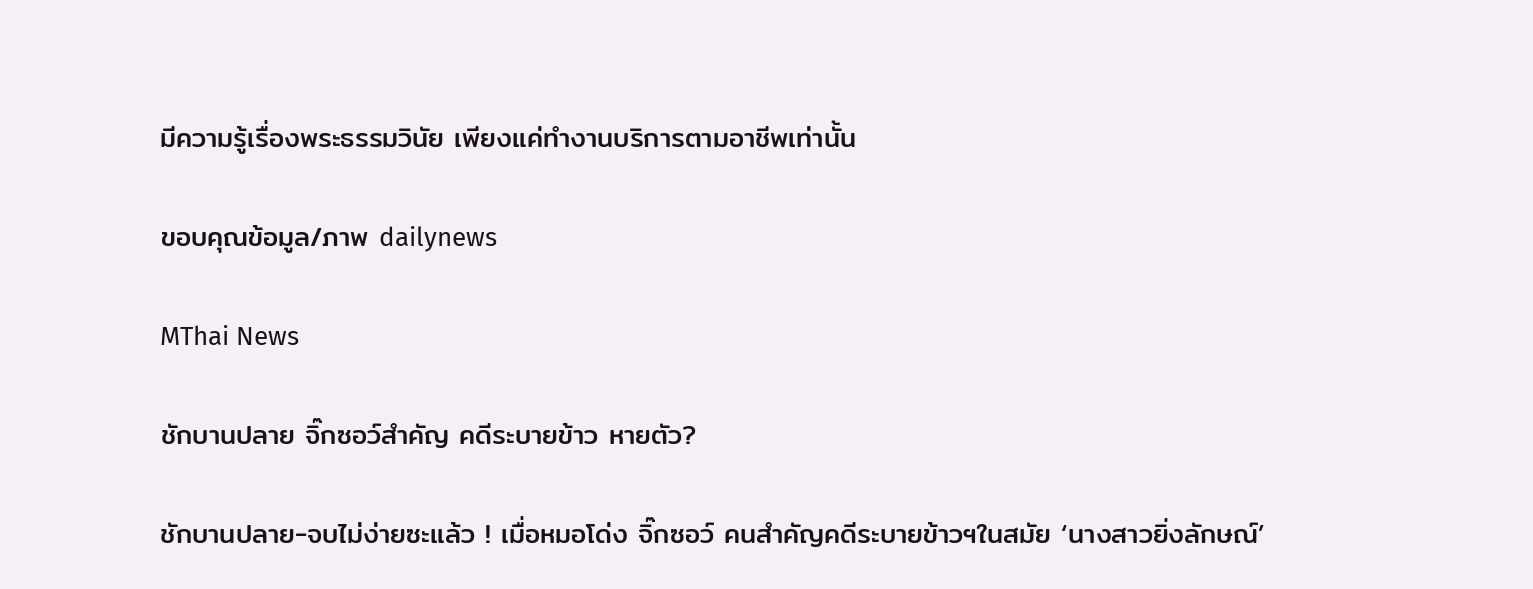มีความรู้เรื่องพระธรรมวินัย เพียงแค่ทำงานบริการตามอาชีพเท่านั้น

ขอบคุณข้อมูล/ภาพ dailynews

MThai News

ชักบานปลาย จิ๊กซอว์สำคัญ คดีระบายข้าว หายตัว?

ชักบานปลาย-จบไม่ง่ายซะแล้ว ! เมื่อหมอโด่ง จิ๊กซอว์ คนสำคัญคดีระบายข้าวฯในสมัย ‘นางสาวยิ่งลักษณ์’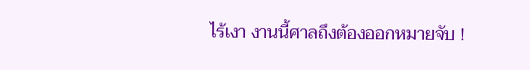ไร้เงา งานนี้ศาลถึงต้องออกหมายจับ !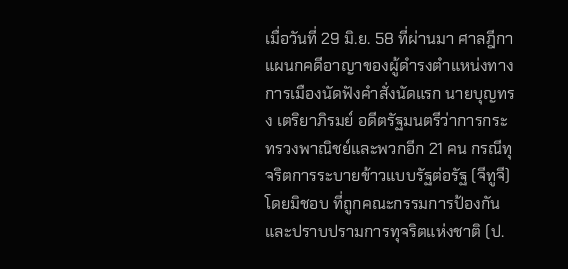เมื่อวันที่ 29 มิ.ย. 58 ที่ผ่านมา ศาลฎีกาแผนกคดีอาญาของผู้ดำรงตำแหน่งทางการเมืองนัดฟังคำสั่งนัดแรก นายบุญทรง เตริยาภิรมย์ อดีตรัฐมนตรีว่าการกระทรวงพาณิชย์และพวกอีก 21 คน กรณีทุจริตการระบายข้าวแบบรัฐต่อรัฐ (จีทูจี) โดยมิชอบ ที่ถูกคณะกรรมการป้องกันและปราบปรามการทุจริตแห่งชาติ (ป.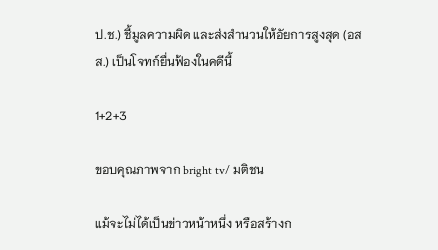ป.ช.) ชี้มูลความผิด และส่งสำนวนให้อัยการสูงสุด (อสส.) เป็นโจทก์ยื่นฟ้องในคดีนี้

1+2+3

ขอบคุณภาพจาก bright tv/ มติชน

แม้จะไม่ได้เป็นข่าวหน้าหนึ่ง หรือสร้างก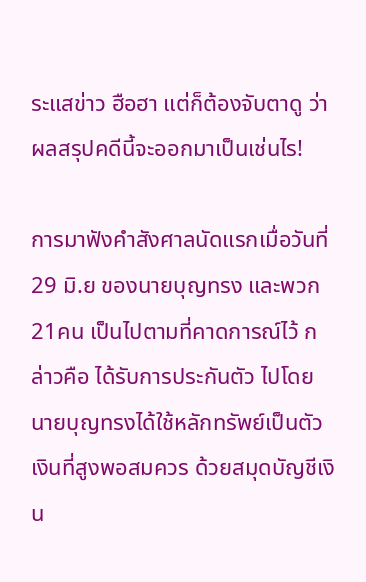ระแสข่าว ฮือฮา แต่ก็ต้องจับตาดู ว่า ผลสรุปคดีนี้จะออกมาเป็นเช่นไร!

การมาฟังคำสังศาลนัดแรกเมื่อวันที่ 29 มิ.ย ของนายบุญทรง และพวก21คน เป็นไปตามที่คาดการณ์ไว้ กล่าวคือ ได้รับการประกันตัว ไปโดยนายบุญทรงได้ใช้หลักทรัพย์เป็นตัวเงินที่สูงพอสมควร ด้วยสมุดบัญชีเงิน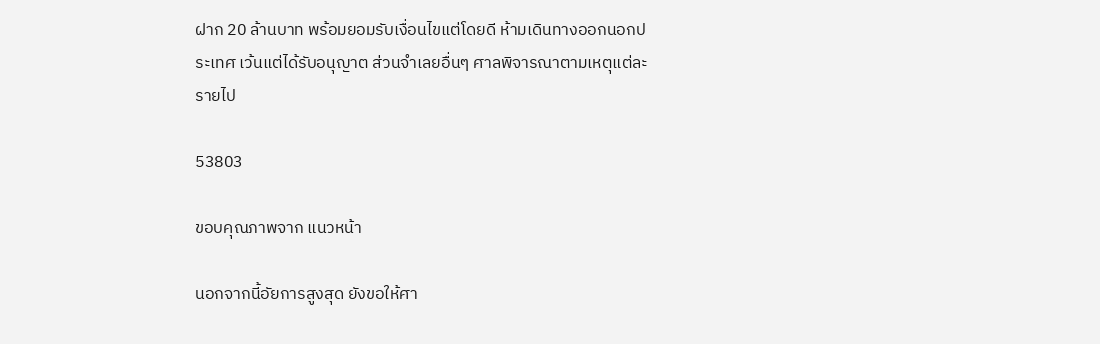ฝาก 20 ล้านบาท พร้อมยอมรับเงื่อนไขแต่โดยดี ห้ามเดินทางออกนอกประเทศ เว้นแต่ได้รับอนุญาต ส่วนจำเลยอื่นๆ ศาลพิจารณาตามเหตุแต่ละรายไป

53803

ขอบคุณภาพจาก แนวหน้า

นอกจากนี้อัยการสูงสุด ยังขอให้ศา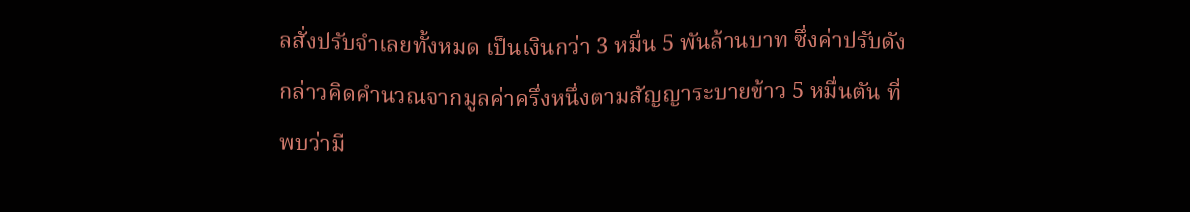ลสั่งปรับจำเลยทั้งหมด เป็นเงินกว่า 3 หมื่น 5 พันล้านบาท ซึ่งค่าปรับดังกล่าวคิดคำนวณจากมูลค่าครึ่งหนึ่งตามสัญญาระบายข้าว 5 หมื่นตัน ที่พบว่ามี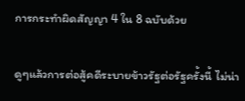การกระทำผิดสัญญา 4 ใน 8 ฉบับด้วย

ดูๆแล้วการต่อสู้คดีระบายข้าวรัฐต่อรัฐครั้งนี้ ไม่น่า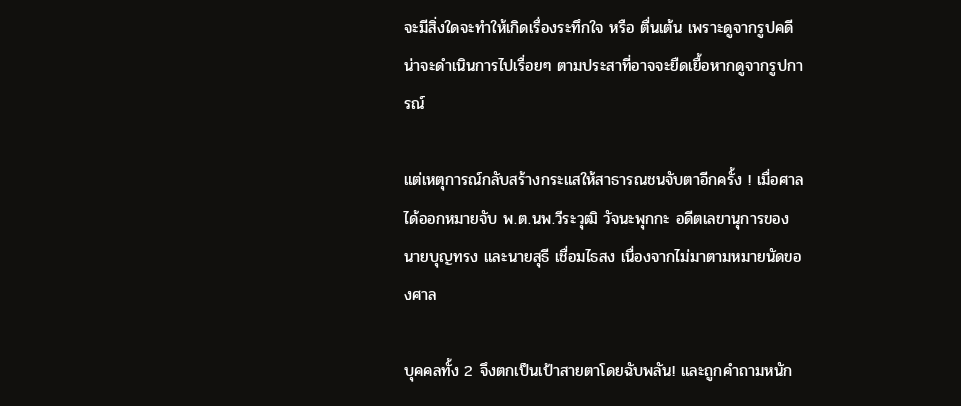จะมีสิ่งใดจะทำให้เกิดเรื่องระทึกใจ หรือ ตื่นเต้น เพราะดูจากรูปคดีน่าจะดำเนินการไปเรื่อยๆ ตามประสาที่อาจจะยืดเยื้อหากดูจากรูปการณ์

แต่เหตุการณ์กลับสร้างกระแสให้สาธารณชนจับตาอีกครั้ง ! เมื่อศาลได้ออกหมายจับ พ.ต.นพ.วีระวุฒิ วัจนะพุกกะ อดีตเลขานุการของนายบุญทรง และนายสุธี เชื่อมไธสง เนื่องจากไม่มาตามหมายนัดของศาล

บุคคลทั้ง 2 จึงตกเป็นเป้าสายตาโดยฉับพลัน! และถูกคำถามหนัก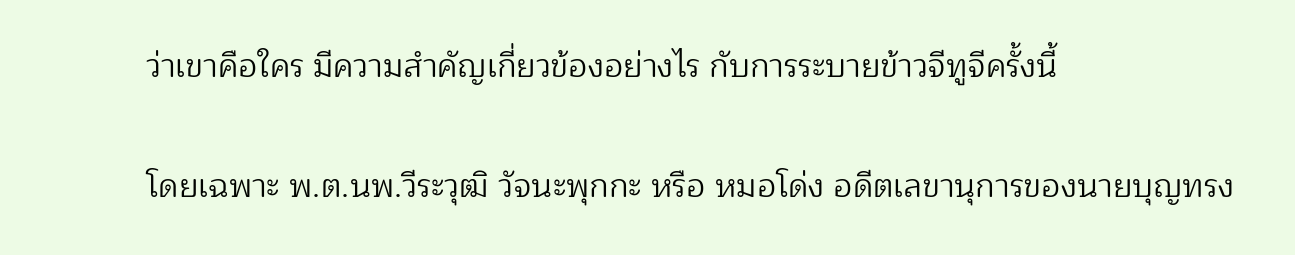ว่าเขาคือใคร มีความสำคัญเกี่ยวข้องอย่างไร กับการระบายข้าวจีทูจีครั้งนี้

โดยเฉพาะ พ.ต.นพ.วีระวุฒิ วัจนะพุกกะ หรือ หมอโด่ง อดีตเลขานุการของนายบุญทรง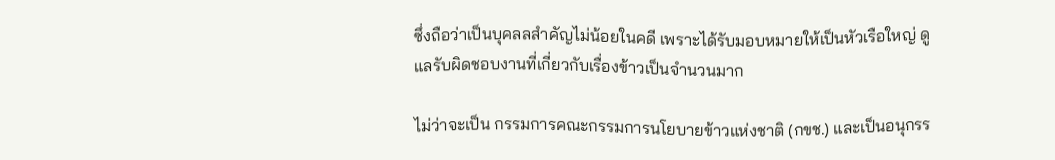ซึ่งถือว่าเป็นบุคลลสำคัญไม่น้อยในคดี เพราะได้รับมอบหมายให้เป็นหัวเรือใหญ่ ดูแลรับผิดชอบงานที่เกี่ยวกับเรื่องข้าวเป็นจำนวนมาก

ไม่ว่าจะเป็น กรรมการคณะกรรมการนโยบายข้าวแห่งชาติ (กขช.) และเป็นอนุกรร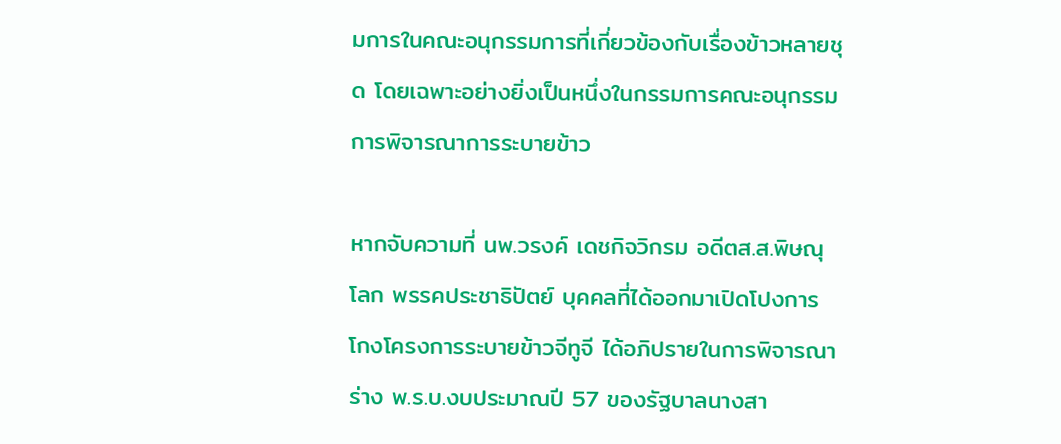มการในคณะอนุกรรมการที่เกี่ยวข้องกับเรื่องข้าวหลายชุด โดยเฉพาะอย่างยิ่งเป็นหนึ่งในกรรมการคณะอนุกรรมการพิจารณาการระบายข้าว

หากจับความที่ นพ.วรงค์ เดชกิจวิกรม อดีตส.ส.พิษณุโลก พรรคประชาธิปัตย์ บุคคลที่ได้ออกมาเปิดโปงการโกงโครงการระบายข้าวจีทูจี ได้อภิปรายในการพิจารณาร่าง พ.ร.บ.งบประมาณปี 57 ของรัฐบาลนางสา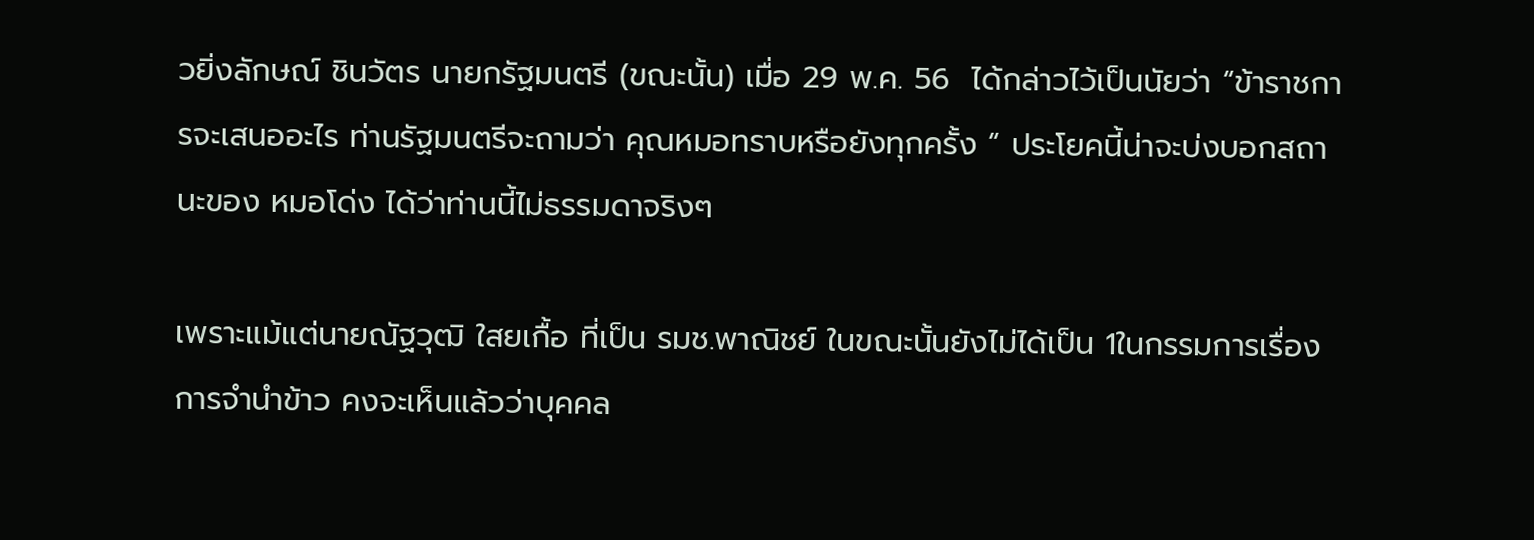วยิ่งลักษณ์ ชินวัตร นายกรัฐมนตรี (ขณะนั้น) เมื่อ 29 พ.ค. 56  ได้กล่าวไว้เป็นนัยว่า “ข้าราชการจะเสนออะไร ท่านรัฐมนตรีจะถามว่า คุณหมอทราบหรือยังทุกครั้ง “ ประโยคนี้น่าจะบ่งบอกสถานะของ หมอโด่ง ได้ว่าท่านนี้ไม่ธรรมดาจริงๆ

เพราะแม้แต่นายณัฐวุฒิ ใสยเกื้อ ที่เป็น รมช.พาณิชย์ ในขณะนั้นยังไม่ได้เป็น 1ในกรรมการเรื่องการจำนำข้าว คงจะเห็นแล้วว่าบุคคล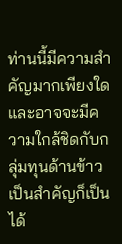ท่านนี้มีความสำคัญมากเพียงใด และอาจจะมีความใกล้ชิดกับกลุ่มทุนด้านข้าวเป็นสำคัญก็เป็นได้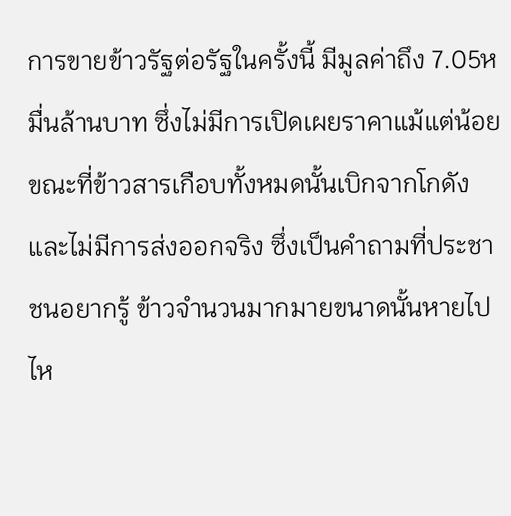การขายข้าวรัฐต่อรัฐในครั้งนี้ มีมูลค่าถึง 7.05หมื่นล้านบาท ซึ่งไม่มีการเปิดเผยราคาแม้แต่น้อยขณะที่ข้าวสารเกือบทั้งหมดนั้นเบิกจากโกดังและไม่มีการส่งออกจริง ซึ่งเป็นคำถามที่ประชาชนอยากรู้ ข้าวจำนวนมากมายขนาดนั้นหายไปไห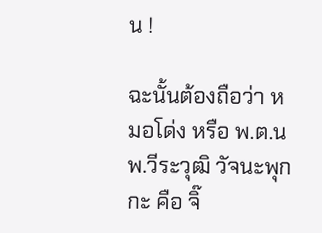น !

ฉะนั้นต้องถือว่า หมอโด่ง หรือ พ.ต.นพ.วีระวุฒิ วัจนะพุกกะ คือ จิ๊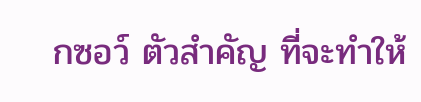กซอว์ ตัวสำคัญ ที่จะทำให้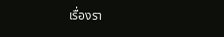เรื่องรา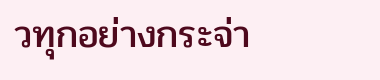วทุกอย่างกระจ่า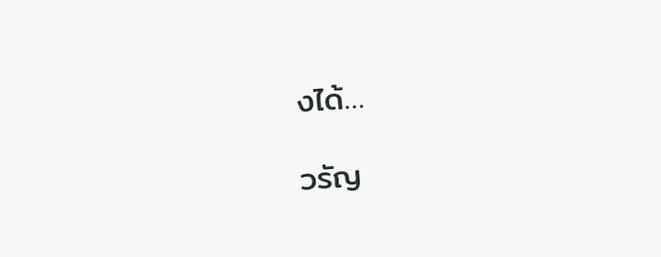งได้…

วรัญ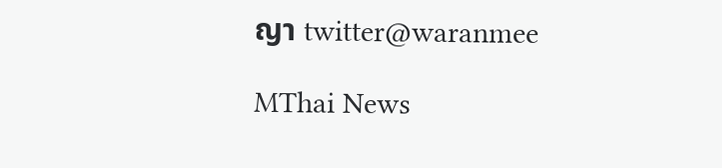ญา twitter@waranmee

MThai News